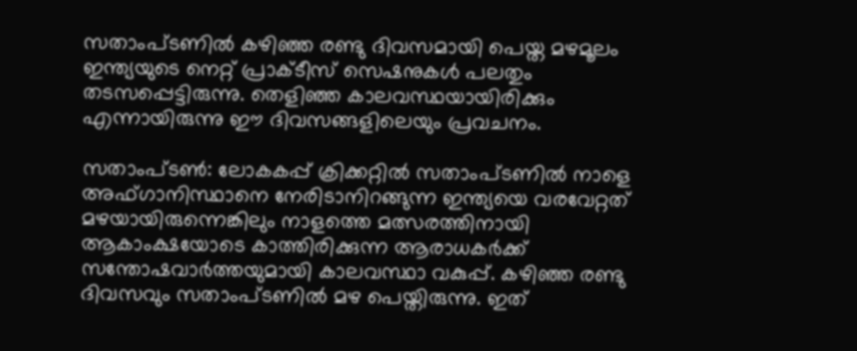സതാംപ്ടണില്‍ കഴിഞ്ഞ രണ്ടു ദിവസമായി പെയ്ത മഴമൂലം ഇന്ത്യയുടെ നെറ്റ് പ്രാക്ടീസ് സെഷനുകള്‍ പലതും തടസപ്പെട്ടിരുന്നു. തെളിഞ്ഞ കാലവസ്ഥയായിരിക്കും എന്നായിരുന്നു ഈ ദിവസങ്ങളിലെയും പ്രവചനം.

സതാംപ്ടണ്‍: ലോകകപ്പ് ക്രിക്കറ്റില്‍ സതാംപ്ടണില്‍ നാളെ അഫ്ഗാനിസ്ഥാനെ നേരിടാനിറങ്ങുന്ന ഇന്ത്യയെ വരവേറ്റത് മഴയായിരുന്നെങ്കിലും നാളത്തെ മത്സരത്തിനായി ആകാംക്ഷയോടെ കാത്തിരിക്കുന്ന ആരാധകര്‍ക്ക് സന്തോഷവാര്‍ത്തയുമായി കാലവസ്ഥാ വകുപ്പ്. കഴിഞ്ഞ രണ്ടു ദിവസവും സതാംപ്ടണില്‍ മഴ പെയ്തിരുന്നു. ഇത്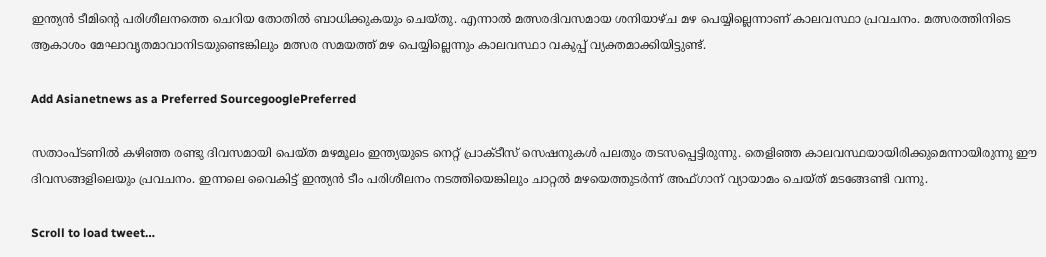ഇന്ത്യന്‍ ടീമിന്റെ പരിശീലനത്തെ ചെറിയ തോതില്‍ ബാധിക്കുകയും ചെയ്തു. എന്നാല്‍ മത്സരദിവസമായ ശനിയാഴ്ച മഴ പെയ്യില്ലെന്നാണ് കാലവസ്ഥാ പ്രവചനം. മത്സരത്തിനിടെ ആകാശം മേഘാവൃതമാവാനിടയുണ്ടെങ്കിലും മത്സര സമയത്ത് മഴ പെയ്യില്ലെന്നും കാലവസ്ഥാ വകുപ്പ് വ്യക്തമാക്കിയിട്ടുണ്ട്.

Add Asianetnews as a Preferred SourcegooglePreferred

സതാംപ്ടണില്‍ കഴിഞ്ഞ രണ്ടു ദിവസമായി പെയ്ത മഴമൂലം ഇന്ത്യയുടെ നെറ്റ് പ്രാക്ടീസ് സെഷനുകള്‍ പലതും തടസപ്പെട്ടിരുന്നു. തെളിഞ്ഞ കാലവസ്ഥയായിരിക്കുമെന്നായിരുന്നു ഈ ദിവസങ്ങളിലെയും പ്രവചനം. ഇന്നലെ വൈകിട്ട് ഇന്ത്യന്‍ ടീം പരിശീലനം നടത്തിയെങ്കിലും ചാറ്റല്‍ മഴയെത്തുടര്‍ന്ന് അഫ്ഗാന് വ്യായാമം ചെയ്ത് മടങ്ങേണ്ടി വന്നു.

Scroll to load tweet…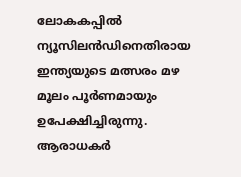ലോകകപ്പില്‍ ന്യൂസിലന്‍ഡിനെതിരായ ഇന്ത്യയുടെ മത്സരം മഴ മൂലം പൂര്‍ണമായും ഉപേക്ഷിച്ചിരുന്നു. ആരാധകര്‍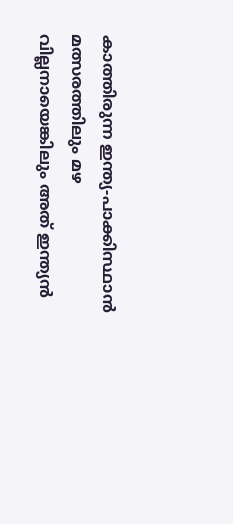കാത്തിരുന്ന ഇന്ത്യ-പാക്കിസ്ഥാന്‍ മത്സരത്തിലും മഴ വില്ലനായെങ്കിലും അത് ഇന്ത്യന്‍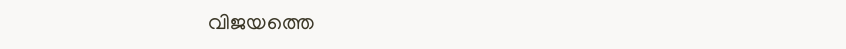വിജയത്തെ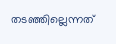തടഞ്ഞില്ലെന്നത്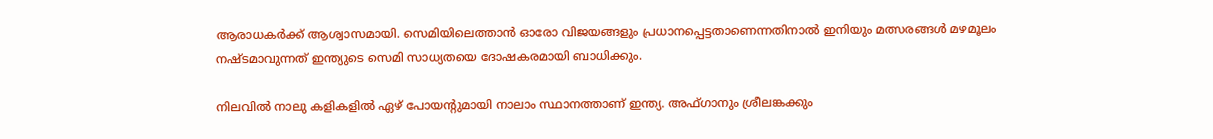ആരാധകര്‍ക്ക് ആശ്വാസമായി. സെമിയിലെത്താന്‍ ഓരോ വിജയങ്ങളും പ്രധാനപ്പെട്ടതാണെന്നതിനാല്‍ ഇനിയും മത്സരങ്ങള്‍ മഴമൂലം നഷ്ടമാവുന്നത് ഇന്ത്യുടെ സെമി സാധ്യതയെ ദോഷകരമായി ബാധിക്കും.

നിലവില്‍ നാലു കളികളില്‍ ഏഴ് പോയന്റുമായി നാലാം സ്ഥാനത്താണ് ഇന്ത്യ. അഫ്ഗാനും ശ്രീലങ്കക്കും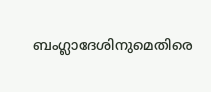ബംഗ്ലാദേശിനുമെതിരെ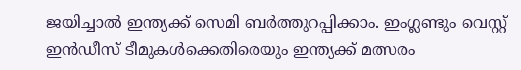ജയിച്ചാല്‍ ഇന്ത്യക്ക് സെമി ബര്‍ത്തുറപ്പിക്കാം. ഇംഗ്ലണ്ടും വെസ്റ്റ് ഇന്‍ഡീസ് ടീമുകള്‍ക്കെതിരെയും ഇന്ത്യക്ക് മത്സരം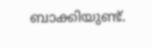ബാക്കിയുണ്ട്.